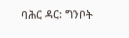ባሕር ዳር: ግንቦት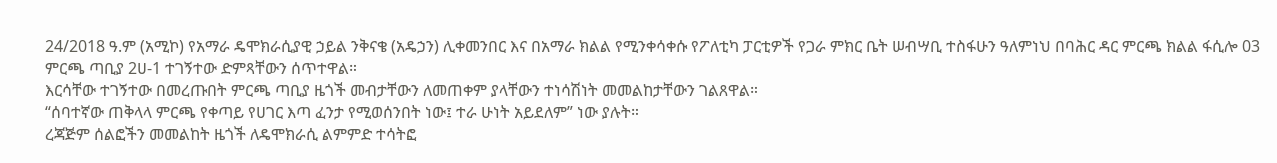24/2018 ዓ.ም (አሚኮ) የአማራ ዴሞክራሲያዊ ኃይል ንቅናቄ (አዴኃን) ሊቀመንበር እና በአማራ ክልል የሚንቀሳቀሱ የፖለቲካ ፓርቲዎች የጋራ ምክር ቤት ሠብሣቢ ተስፋሁን ዓለምነህ በባሕር ዳር ምርጫ ክልል ፋሲሎ 03 ምርጫ ጣቢያ 2ሀ-1 ተገኝተው ድምጻቸውን ሰጥተዋል።
እርሳቸው ተገኝተው በመረጡበት ምርጫ ጣቢያ ዜጎች መብታቸውን ለመጠቀም ያላቸውን ተነሳሽነት መመልከታቸውን ገልጸዋል።
“ሰባተኛው ጠቅላላ ምርጫ የቀጣይ የሀገር እጣ ፈንታ የሚወሰንበት ነው፤ ተራ ሁነት አይደለም” ነው ያሉት።
ረጃጅም ሰልፎችን መመልከት ዜጎች ለዴሞክራሲ ልምምድ ተሳትፎ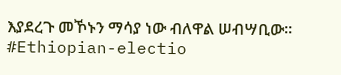እያደረጉ መኾኑን ማሳያ ነው ብለዋል ሠብሣቢው።
#Ethiopian-electio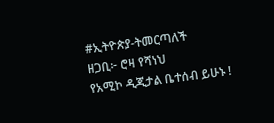#ኢትዮጵያ-ትመርጣለች
ዘጋቢ፦ ሮዛ የሻነህ
የአሚኮ ዲጂታል ቤተሰብ ይሁኑ !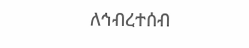ለኅብረተሰብ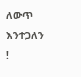ለውጥ እንተጋለን !